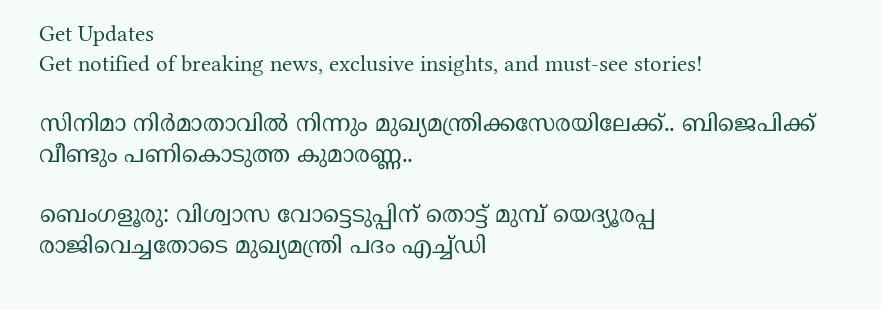Get Updates
Get notified of breaking news, exclusive insights, and must-see stories!

സിനിമാ നിർമാതാവിൽ നിന്നും മുഖ്യമന്ത്രിക്കസേരയിലേക്ക്.. ബിജെപിക്ക് വീണ്ടും പണികൊടുത്ത കുമാരണ്ണ..

ബെംഗളൂരു: വിശ്വാസ വോട്ടെടുപ്പിന് തൊട്ട് മുമ്പ് യെദ്യൂരപ്പ രാജിവെച്ചതോടെ മുഖ്യമന്ത്രി പദം എച്ച്ഡി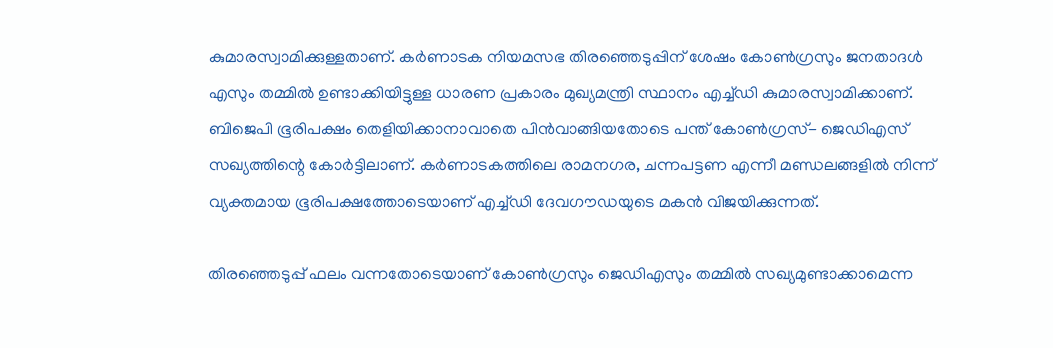കുമാരസ്വാമിക്കുള്ളതാണ്. കർണാടക നിയമസഭ തിരഞ്ഞെടുപ്പിന് ശേഷം കോൺഗ്രസും ജനതാദള്‍ എസും തമ്മിൽ ഉണ്ടാക്കിയിട്ടുള്ള ധാരണ പ്രകാരം മുഖ്യമന്ത്രി സ്ഥാനം എച്ച്ഡി കുമാരസ്വാമിക്കാണ്. ബിജെപി ഭൂരിപക്ഷം തെളിയിക്കാനാവാതെ പിൻവാങ്ങിയതോടെ പന്ത് കോൺഗ്രസ്- ജെഡിഎസ് സഖ്യത്തിന്റെ കോർട്ടിലാണ്. കർണാടകത്തിലെ രാമനഗര, ചന്നപട്ടണ എന്നീ മണ്ഡലങ്ങളിൽ‍‍‍‍‍ നിന്ന് വ്യക്തമായ ഭൂരിപക്ഷത്തോടെയാണ് എച്ച്ഡി ദേവഗൗഡയുടെ മകന്‍ വിജയിക്കുന്നത്.

തിരഞ്ഞെടുപ്പ് ഫലം വന്നതോടെയാണ് കോണ്‍ഗ്രസും ജെഡിഎസും തമ്മിൽ സഖ്യമുണ്ടാക്കാമെന്ന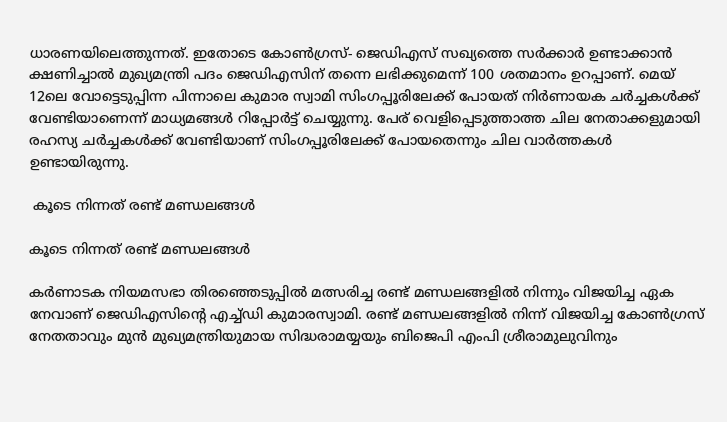ധാരണയിലെത്തുന്നത്. ഇതോടെ കോൺഗ്രസ്- ജെഡിഎസ് സഖ്യത്തെ സർക്കാർ ഉണ്ടാക്കാന്‍ ക്ഷണിച്ചാൽ മുഖ്യമന്ത്രി പദം ജെഡിഎസിന് തന്നെ ലഭിക്കുമെന്ന് 100 ശതമാനം ഉറപ്പാണ്. മെയ് 12ലെ വോട്ടെടുപ്പിന്ന പിന്നാലെ കുമാര സ്വാമി സിംഗപ്പൂരിലേക്ക് പോയത് നിര്‍ണായക ചർച്ചകൾക്ക് വേണ്ടിയാണെന്ന് മാധ്യമങ്ങള്‍ റിപ്പോർട്ട് ചെയ്യുന്നു. പേര് വെളിപ്പെടുത്താത്ത ചില നേതാക്കളുമായി രഹസ്യ ചർച്ചകൾക്ക് വേണ്ടിയാണ് സിംഗപ്പൂരിലേക്ക് പോയതെന്നും ചില വാർത്തകൾ ഉണ്ടായിരുന്നു.

 കൂടെ നിന്നത് രണ്ട് മണ്ഡലങ്ങൾ‍

കൂടെ നിന്നത് രണ്ട് മണ്ഡലങ്ങൾ‍

കർണാടക നിയമസഭാ തിരഞ്ഞെടുപ്പിൽ‍ മത്സരിച്ച രണ്ട് മണ്ഡലങ്ങളിൽ നിന്നും വിജയിച്ച ഏക നേവാണ് ജെഡിഎസിന്റെ എച്ച്ഡി കുമാരസ്വാമി. രണ്ട് മണ്ഡലങ്ങളിൽ നിന്ന് വിജയിച്ച കോണ്‍ഗ്രസ് നേതതാവും മുൻ മുഖ്യമന്ത്രിയുമായ സിദ്ധരാമയ്യയും ബിജെപി എംപി ശ്രീരാമുലുവിനും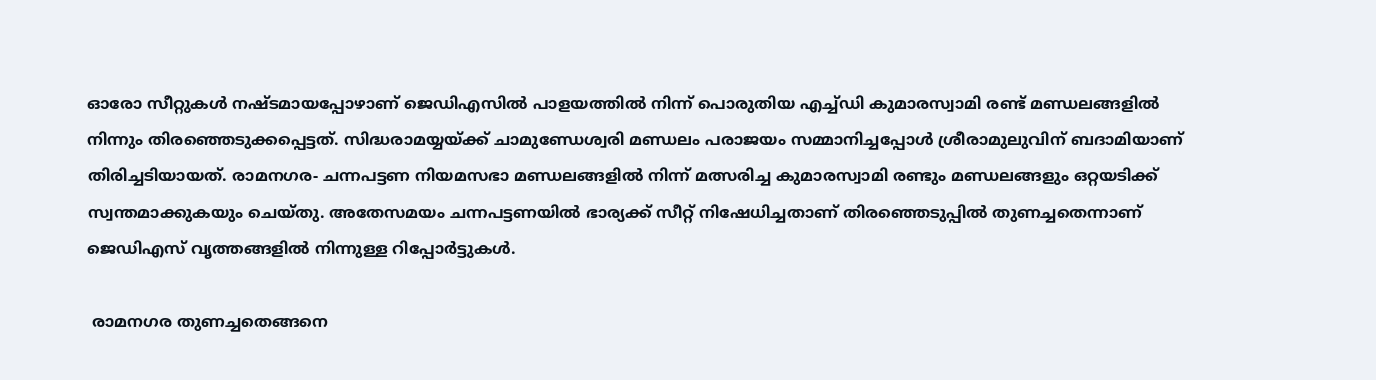ഓരോ സീറ്റുകള്‍ നഷ്ടമായപ്പോഴാണ് ജെഡിഎസിൽ പാളയത്തിൽ നിന്ന് പൊരുതിയ എച്ച്ഡി കുമാരസ്വാമി രണ്ട് മണ്ഡലങ്ങളിൽ നിന്നും തിരഞ്ഞെടുക്കപ്പെട്ടത്. സിദ്ധരാമയ്യയ്ക്ക് ചാമുണ്ഡേശ്വരി മണ്ഡലം പരാജയം സമ്മാനിച്ചപ്പോൾ ശ്രീരാമുലുവിന് ബദാമിയാണ് തിരിച്ചടിയായത്. രാമനഗര- ചന്നപട്ടണ നിയമസഭാ മണ്ഡലങ്ങളിൽ നിന്ന് മത്സരിച്ച കുമാരസ്വാമി രണ്ടും മണ്ഡലങ്ങളും ഒറ്റയടിക്ക് സ്വന്തമാക്കുകയും ചെയ്തു. അതേസമയം ചന്നപട്ടണയിൽ ഭാര്യക്ക് സീറ്റ് നിഷേധിച്ചതാണ് തിരഞ്ഞെടുപ്പിൽ തുണച്ചതെന്നാണ് ജെഡിഎസ് വൃത്തങ്ങളിൽ നിന്നുള്ള റിപ്പോർട്ടുകള്‍.

 രാമനഗര തുണച്ചതെങ്ങനെ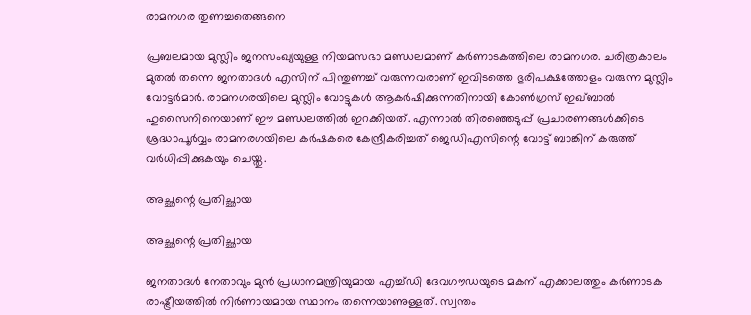രാമനഗര തുണച്ചതെങ്ങനെ

പ്രബലമായ മുസ്ലിം ജനസംഖ്യയുള്ള നിയമസഭാ മണ്ഡലമാണ് കർ‍ണാടകത്തിലെ രാമനഗര. ചരിത്രകാലം മുതൽ തന്നെ ജനതാദള്‍ എസിന് പിന്തുണച്ച് വരുന്നവരാണ് ഇവിടത്തെ ഭുരിപക്ഷത്തോളം വരുന്ന മുസ്ലിം വോട്ടർ‍മാർ. രാമനഗരയിലെ മുസ്ലിം വോട്ടുകൾ ആകര്‍ഷിക്കുന്നതിനായി കോണ്‍ഗ്രസ് ഇഖ്ബാല്‍ ഹുസൈനിനെയാണ് ഈ മണ്ഡലത്തിൽ ഇറക്കിയത്. എന്നാൽ‍ തിരഞ്ഞെടുപ്പ് പ്രചാരണങ്ങൾക്കിടെ ശ്രദ്ധാപൂർവ്വം രാമനരഗയിലെ കര്‍ഷകരെ കേന്ദ്രീകരിച്ചത് ജെഡിഎസിന്റെ വോട്ട് ബാങ്കിന് കരുത്ത് വർധിപ്പിക്കുകയും ചെയ്തു.

അച്ഛന്റെ പ്രതിച്ഛായ

അച്ഛന്റെ പ്രതിച്ഛായ

ജനതാദൾ‍ നേതാവും മുന്‍ പ്രധാനമന്ത്രിയുമായ എച്ച്ഡി ദേവഗൗഡയുടെ മകന് എക്കാലത്തും കർണാടക രാഷ്ട്രീയത്തിൽ നിർണായമായ സ്ഥാനം തന്നെയാണുള്ളത്. സ്വന്തം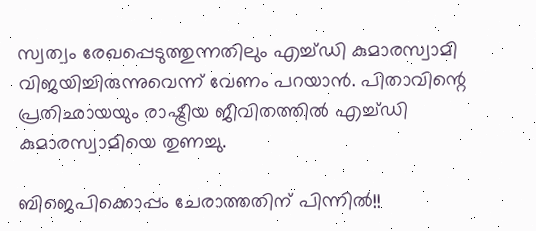സ്വത്വം രേഖപ്പെടുത്തുന്നതിലും എച്ച്ഡി കുമാരസ്വാമി വിജയിച്ചിരുന്നുവെന്ന് വേണം പറയാൻ. പിതാവിന്റെ പ്രതിഛായയും രാഷ്ട്രീയ ജീവിതത്തിൽ എച്ച്ഡി കുമാരസ്വാമിയെ തുണച്ചു.

ബിജെപിക്കൊപ്പം ചേരാത്തതിന് പിന്നിൽ!!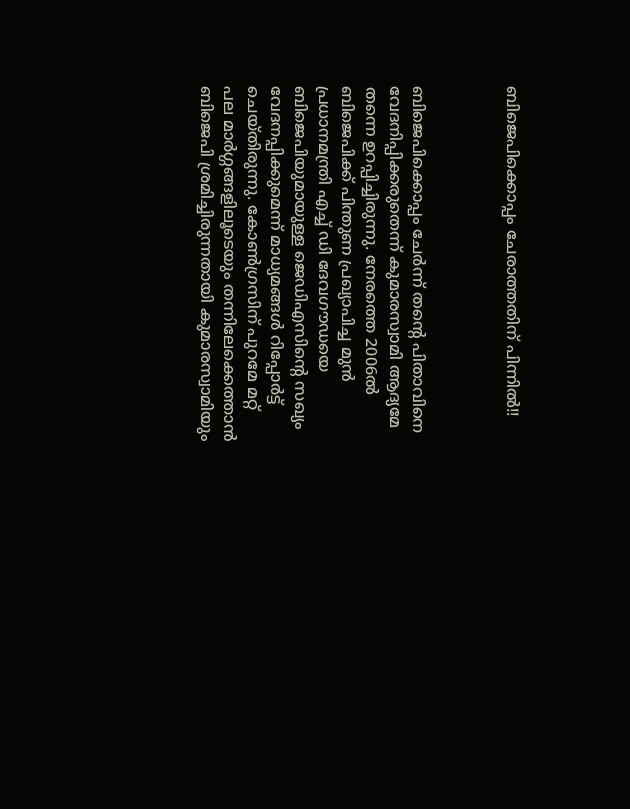ബിജെപിക്കൊപ്പം ചേരാത്തതിന് പിന്നിൽ!!



ബിജെപിക്കൊപ്പം ചേര്‍ന്ന് തന്റെ പിതാവിനെ വേദനിപ്പിക്കരുതെന്ന് കുമാരസ്വാമി ആദ്യമേ തന്നെ ഉറപ്പിച്ചിരുന്നു. നേരത്തെ 2006ല്‍ ബിജെപിക്ക് പിന്തുണ പ്രഖ്യാപിച്ച മുന്‍ പ്രധാനമന്ത്രി എച്ച് ഡി ദേവഗൗഡയെ ബിജെപിയുമായുള്ള ജെഡിഎസിന്റെ സഖ്യം വേദനപ്പിക്കുമെന്ന് മാധ്യമങ്ങൾ റിപ്പോർട്ട് ചെയ്തിരുന്നു. കോണ്‍ഗ്രസിന് പുറമേ മറ്റ് പല മാര്‍ഗ്ഗങ്ങളിലൂടെയും തന്നിലേക്കെത്താന്‍ ബിജെപി ശ്രമിച്ചിരുന്നതായി കുമാരസ്വാമിയും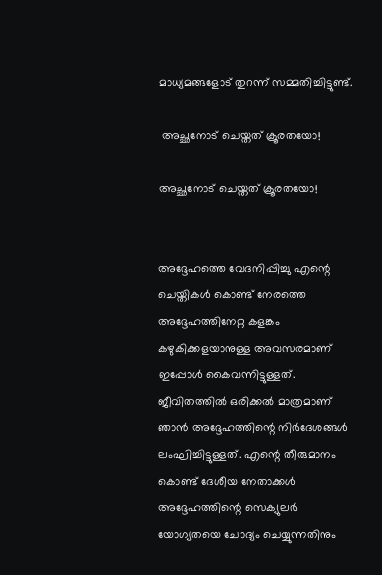മാധ്യമങ്ങളോട് തുറന്ന് സമ്മതിച്ചിട്ടുണ്ട്.

 അച്ഛനോട് ചെയ്തത് ക്രൂരതയോ!

അച്ഛനോട് ചെയ്തത് ക്രൂരതയോ!


അദ്ദേഹത്തെ വേദനിപ്പിച്ചു എന്റെ ചെയ്തികള്‍ കൊണ്ട് നേരത്തെ അദ്ദേഹത്തിനേറ്റ കളങ്കം കഴുകിക്കളയാനുള്ള അവസരമാണ് ഇപ്പോള്‍ കൈവന്നിട്ടുള്ളത്. ജീവിതത്തില്‍ ഒരിക്കല്‍ മാത്രമാണ് ഞാന്‍ അദ്ദേഹത്തിന്റെ നിര്‍ദേശങ്ങള്‍ ലംഘിച്ചിട്ടുള്ളത്. എന്റെ തീരുമാനം കൊണ്ട് ദേശീയ നേതാക്കള്‍ അദ്ദേഹത്തിന്റെ സെക്യുലര്‍ യോഗ്യതയെ ചോദ്യം ചെയ്യുന്നതിനും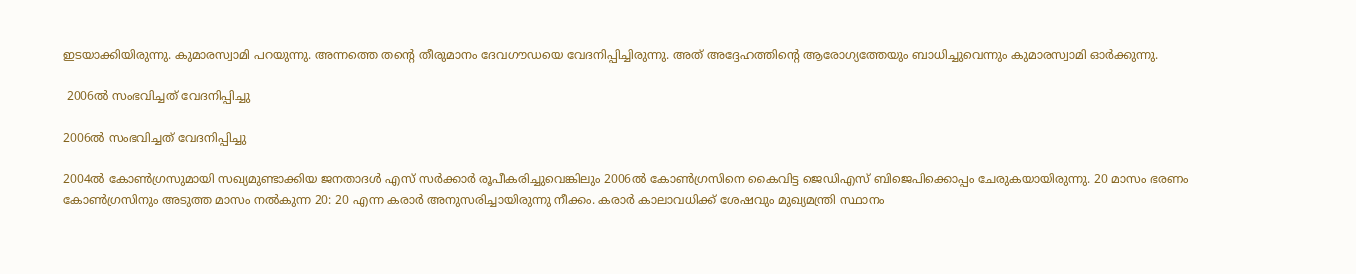ഇടയാക്കിയിരുന്നു. കുമാരസ്വാമി പറയുന്നു. അന്നത്തെ തന്റെ തീരുമാനം ദേവഗൗഡയെ വേദനിപ്പിച്ചിരുന്നു. അത് അദ്ദേഹത്തിന്റെ ആരോഗ്യത്തേയും ബാധിച്ചുവെന്നും കുമാരസ്വാമി ഓർക്കുന്നു.

 2006ല്‍ സംഭവിച്ചത് വേദനിപ്പിച്ചു

2006ല്‍ സംഭവിച്ചത് വേദനിപ്പിച്ചു

2004ല്‍ കോണ്‍ഗ്രസുമായി സഖ്യമുണ്ടാക്കിയ ജനതാദള്‍ എസ് സര്‍ക്കാര്‍ രൂപീകരിച്ചുവെങ്കിലും 2006ല്‍ കോണ്‍ഗ്രസിനെ കൈവിട്ട ജെഡിഎസ് ബിജെപിക്കൊപ്പം ചേരുകയായിരുന്നു. 20 മാസം ഭരണം കോണ്‍ഗ്രസിനും അടുത്ത മാസം നല്‍കുന്ന 20: 20 എന്ന കരാര്‍ അനുസരിച്ചായിരുന്നു നീക്കം. കരാര്‍ കാലാവധിക്ക് ശേഷവും മുഖ്യമന്ത്രി സ്ഥാനം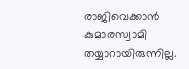രാജിവെക്കാന്‍ കുമാരസ്വാമി തയ്യാറായിരുന്നില്ല.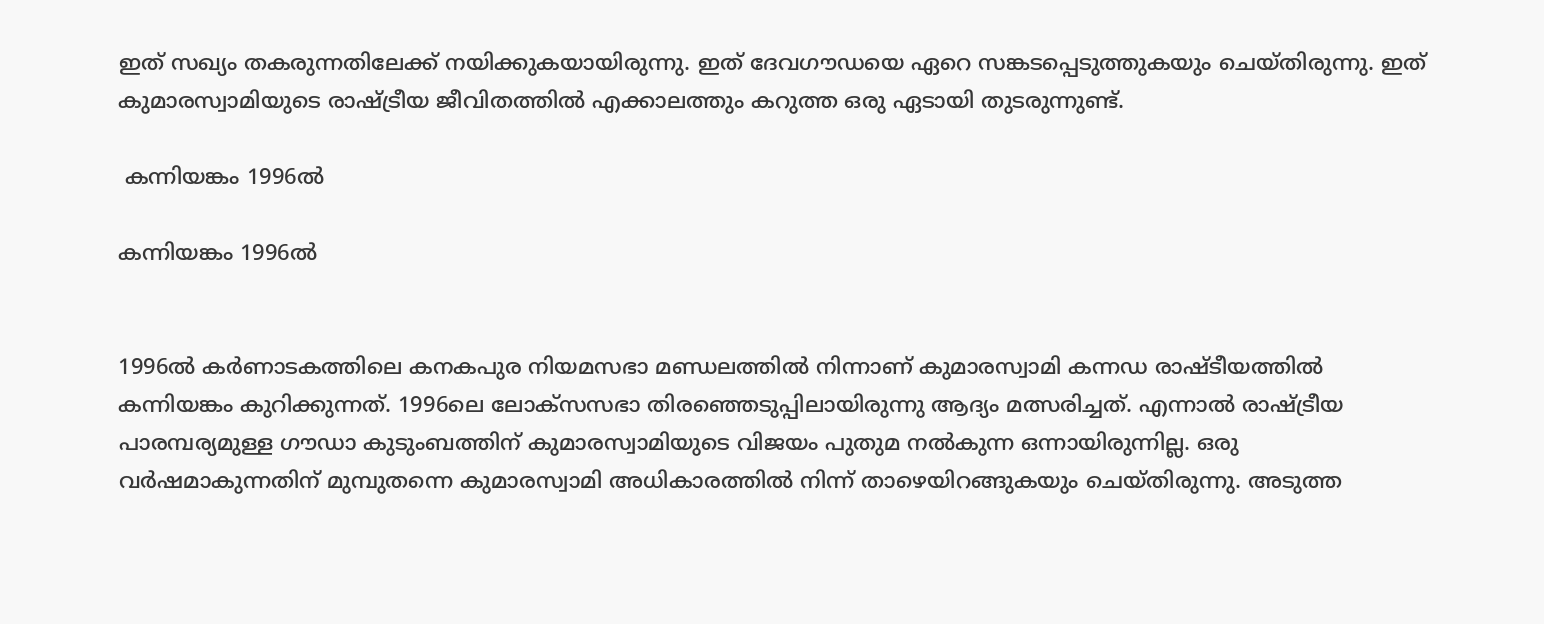ഇത് സഖ്യം തകരുന്നതിലേക്ക് നയിക്കുകയായിരുന്നു. ഇത് ദേവഗൗഡയെ ഏറെ സങ്കടപ്പെടുത്തുകയും ചെയ്തിരുന്നു. ഇത് കുമാരസ്വാമിയുടെ രാഷ്ട്രീയ ജീവിതത്തിൽ എക്കാലത്തും കറുത്ത ഒരു ഏടായി തുടരുന്നുണ്ട്.

 കന്നിയങ്കം 1996ല്‍

കന്നിയങ്കം 1996ല്‍


1996ൽ‍ കർ‍ണാടകത്തിലെ കനകപുര നിയമസഭാ മണ്ഡലത്തിൽ നിന്നാണ് കുമാരസ്വാമി കന്നഡ രാഷ്ടീയത്തിൽ കന്നിയങ്കം കുറിക്കുന്നത്. 1996ലെ ലോക്സസഭാ തിരഞ്ഞെടുപ്പിലായിരുന്നു ആദ്യം മത്സരിച്ചത്. എന്നാൽ രാഷ്ട്രീയ പാരമ്പര്യമുള്ള ഗൗഡാ കുടുംബത്തിന് കുമാരസ്വാമിയുടെ വിജയം പുതുമ നൽകുന്ന ഒന്നായിരുന്നില്ല. ഒരു വര്‍ഷമാകുന്നതിന് മുമ്പുതന്നെ കുമാരസ്വാമി അധികാരത്തിൽ നിന്ന് താഴെയിറങ്ങുകയും ചെയ്തിരുന്നു. അടുത്ത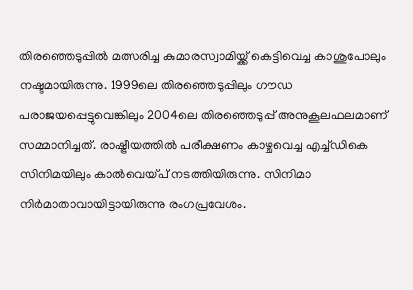തിരഞ്ഞെടുപ്പിൽ മത്സരിച്ച കുമാരസ്വാമിയ്ക്ക് കെട്ടിവെച്ച കാശുപോലും നഷ്ടമായിരുന്നു. 1999ലെ തിരഞ്ഞെടുപ്പിലും ഗൗഡ പരാജയപ്പെട്ടുവെങ്കിലും 2004ലെ തിരഞ്ഞെടുപ്പ് അനുകൂലഫലമാണ് സമ്മാനിച്ചത്. രാഷ്ട്രീയത്തില്‍ പരീക്ഷണം കാഴ്ചവെച്ച എച്ച്ഡികെ സിനിമയിലും കാല്‍വെയ്പ് നടത്തിയിരുന്നു. സിനിമാ നിർമാതാവായിട്ടായിരുന്നു രംഗപ്രവേശം.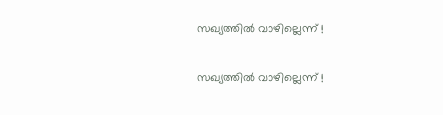സഖ്യത്തിൽ വാഴില്ലെന്ന് !

സഖ്യത്തിൽ വാഴില്ലെന്ന് !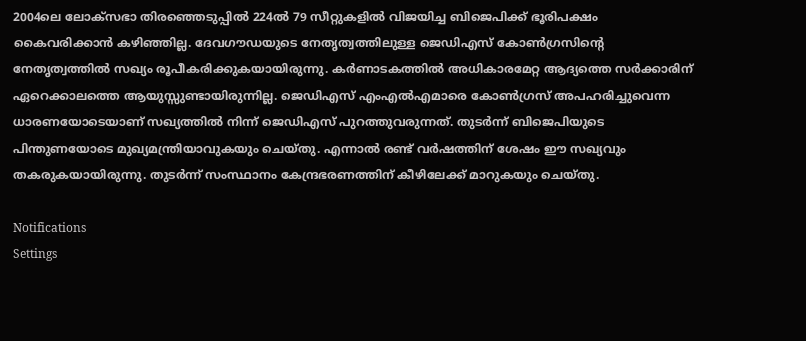2004ലെ ലോക്സഭാ തിരഞ്ഞെടുപ്പിൽ 224ൽ 79 സീറ്റുകളിൽ‍ വിജയിച്ച ബിജെപിക്ക് ഭൂരിപക്ഷം കൈവരിക്കാൻ കഴിഞ്ഞില്ല. ദേവഗൗഡയുടെ നേതൃത്വത്തിലുള്ള ജെഡിഎസ് കോണ്‍ഗ്രസിന്റെ നേതൃത്വത്തില്‍ സഖ്യം രൂപീകരിക്കുകയായിരുന്നു. കർണാടകത്തിൽ‍ അധികാരമേറ്റ ആദ്യത്തെ സർക്കാരിന് ഏറെക്കാലത്തെ ആയുസ്സുണ്ടായിരുന്നില്ല. ജെഡിഎസ് എംഎൽഎമാരെ കോൺഗ്രസ് അപഹരിച്ചുവെന്ന ധാരണയോടെയാണ് സഖ്യത്തില്‍ നിന്ന് ജെഡിഎസ് പുറത്തുവരുന്നത്. തുടർന്ന് ബിജെപിയുടെ പിന്തുണയോടെ മുഖ്യമന്ത്രിയാവുകയും ചെയ്തു. എന്നാൽ രണ്ട് വര്‍ഷത്തിന് ശേഷം ഈ സഖ്യവും തകരുകയായിരുന്നു. തുടർന്ന് സംസ്ഥാനം കേന്ദ്രഭരണത്തിന് കീഴിലേക്ക് മാറുകയും ചെയ്തു.

Notifications
Settings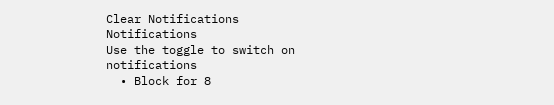Clear Notifications
Notifications
Use the toggle to switch on notifications
  • Block for 8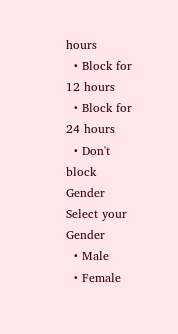hours
  • Block for 12 hours
  • Block for 24 hours
  • Don't block
Gender
Select your Gender
  • Male
  • Female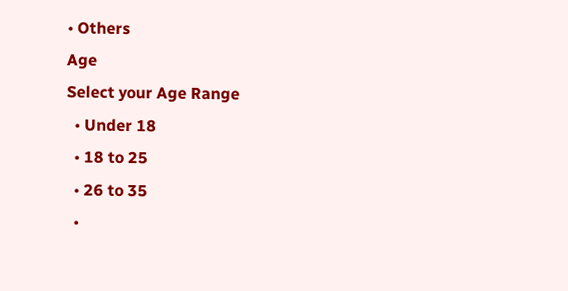• Others
Age
Select your Age Range
  • Under 18
  • 18 to 25
  • 26 to 35
  •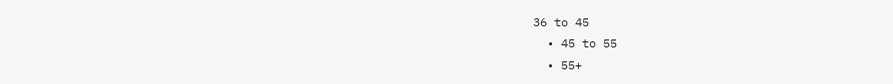36 to 45
  • 45 to 55
  • 55+